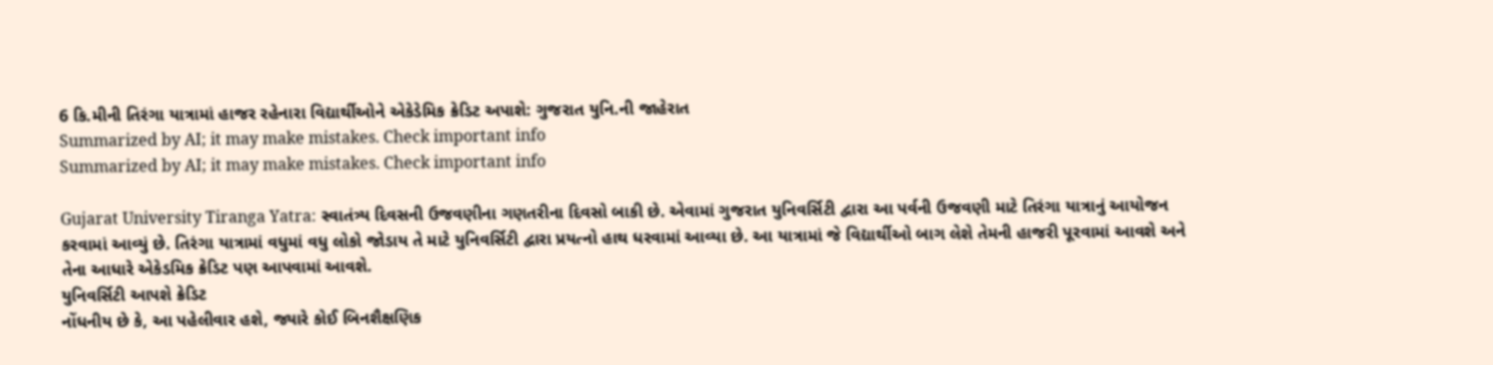6 કિ.મીની તિરંગા યાત્રામાં હાજર રહેનારા વિદ્યાર્થીઓને એકેડેમિક ક્રેડિટ અપાશે: ગુજરાત યુનિ.ની જાહેરાત
Summarized by AI; it may make mistakes. Check important info
Summarized by AI; it may make mistakes. Check important info

Gujarat University Tiranga Yatra: સ્વાતંત્ર્ય દિવસની ઉજવણીના ગણતરીના દિવસો બાકી છે. એવામાં ગુજરાત યુનિવર્સિટી દ્વારા આ પર્વની ઉજવણી માટે તિરંગા યાત્રાનું આયોજન કરવામાં આવ્યું છે. તિરંગા યાત્રામાં વધુમાં વધુ લોકો જોડાય તે માટે યુનિવર્સિટી દ્વારા પ્રયત્નો હાથ ધરવામાં આવ્યા છે. આ યાત્રામાં જે વિદ્યાર્થીઓ બાગ લેશે તેમની હાજરી પૂરવામાં આવશે અને તેના આધારે એકેડમિક ક્રેડિટ પણ આપવામાં આવશે.
યુનિવર્સિટી આપશે ક્રેડિટ
નોંધનીય છે કે, આ પહેલીવાર હશે, જ્યારે કોઈ બિનશૈક્ષણિક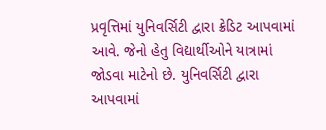પ્રવૃત્તિમાં યુનિવર્સિટી દ્વારા ક્રેડિટ આપવામાં આવે. જેનો હેતુ વિદ્યાર્થીઓને યાત્રામાં જોડવા માટેનો છે. યુનિવર્સિટી દ્વારા આપવામાં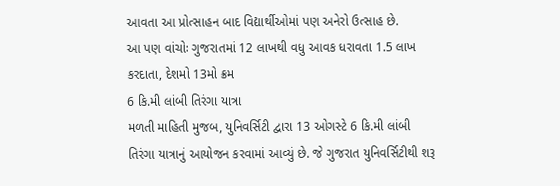આવતા આ પ્રોત્સાહન બાદ વિદ્યાર્થીઓમાં પણ અનેરો ઉત્સાહ છે.
આ પણ વાંચોઃ ગુજરાતમાં 12 લાખથી વધુ આવક ધરાવતા 1.5 લાખ કરદાતા, દેશમો 13મો ક્રમ
6 કિ.મી લાંબી તિરંગા યાત્રા
મળતી માહિતી મુજબ, યુનિવર્સિટી દ્વારા 13 ઓગસ્ટે 6 કિ.મી લાંબી તિરંગા યાત્રાનું આયોજન કરવામાં આવ્યું છે. જે ગુજરાત યુનિવર્સિટીથી શરૂ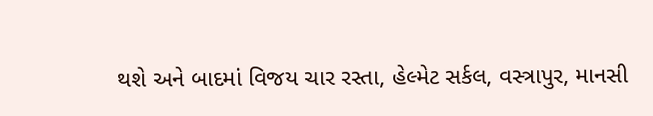થશે અને બાદમાં વિજય ચાર રસ્તા, હેલ્મેટ સર્કલ, વસ્ત્રાપુર, માનસી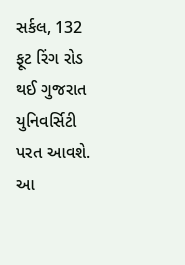સર્કલ, 132 ફૂટ રિંગ રોડ થઈ ગુજરાત યુનિવર્સિટી પરત આવશે. આ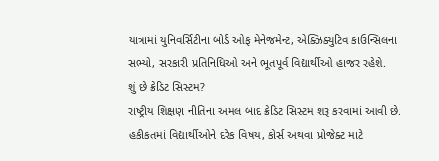યાત્રામાં યુનિવર્સિટીના બોર્ડ ઓફ મેનેજમેન્ટ, એક્ઝિક્યુટિવ કાઉન્સિલના સભ્યો, સરકારી પ્રતિનિધિઓ અને ભૂતપૂર્વ વિદ્યાર્થીઓ હાજર રહેશે.
શું છે ક્રેડિટ સિસ્ટમ?
રાષ્ટ્રીય શિક્ષણ નીતિના અમલ બાદ ક્રેડિટ સિસ્ટમ શરૂ કરવામાં આવી છે. હકીકતમાં વિદ્યાર્થીઓને દરેક વિષય, કોર્સ અથવા પ્રોજેક્ટ માટે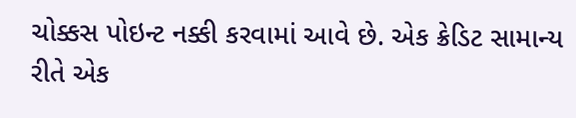ચોક્કસ પોઇન્ટ નક્કી કરવામાં આવે છે. એક ક્રેડિટ સામાન્ય રીતે એક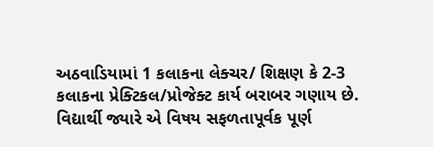અઠવાડિયામાં 1 કલાકના લેક્ચર/ શિક્ષણ કે 2-3 કલાકના પ્રેક્ટિકલ/પ્રોજેક્ટ કાર્ય બરાબર ગણાય છે. વિદ્યાર્થી જ્યારે એ વિષય સફળતાપૂર્વક પૂર્ણ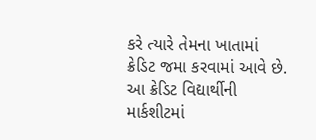કરે ત્યારે તેમના ખાતામાં ક્રેડિટ જમા કરવામાં આવે છે. આ ક્રેડિટ વિદ્યાર્થીની માર્કશીટમાં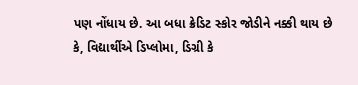પણ નોંધાય છે. આ બધા ક્રેડિટ સ્કોર જોડીને નક્કી થાય છે કે, વિદ્યાર્થીએ ડિપ્લોમા, ડિગ્રી કે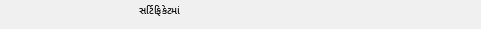સર્ટિફિકેટમાં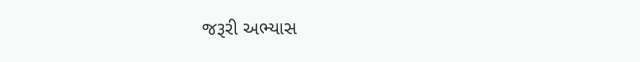જરૂરી અભ્યાસ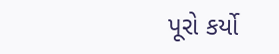પૂરો કર્યો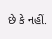છે કે નહીં.